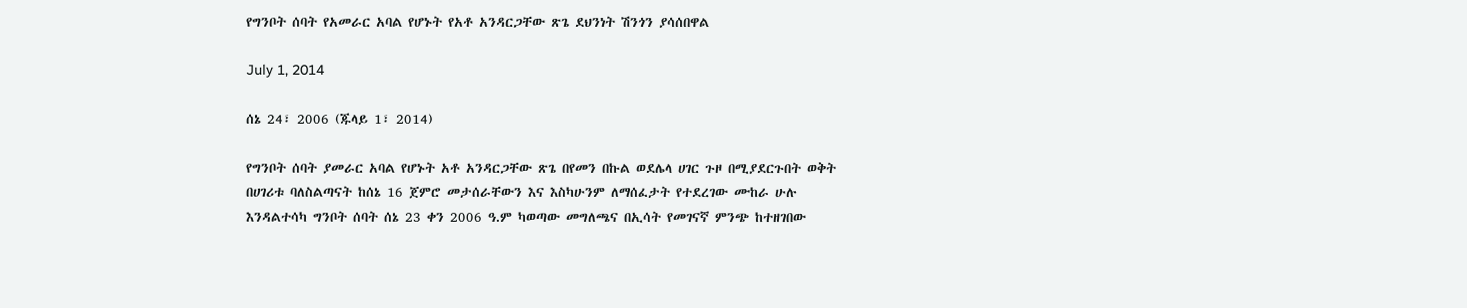የግንቦት ሰባት የአመራር አባል የሆኑት የአቶ አንዳርጋቸው ጽጌ ደህንነት ሽንጎን ያሳሰበዋል

July 1, 2014

ሰኔ 24፣ 2006 (ጁላይ 1፣ 2014)

የግንቦት ሰባት ያመራር አባል የሆኑት አቶ አንዳርጋቸው ጽጌ በየመን በኩል ወደሌላ ሀገር ጉዞ በሚያደርጉበት ወቅት በሀገሪቱ ባለስልጣናት ከሰኔ 16 ጀምሮ መታሰራቸውን እና እስካሁንም ለማሰፈታት የተደረገው ሙከራ ሁሉ እንዳልተሳካ ግንቦት ሰባት ሰኔ 23 ቀን 2006 ዓ.ም ካወጣው መግለጫና በኢሳት የመገናኛ ምንጭ ከተዘገበው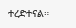ተረድተናል።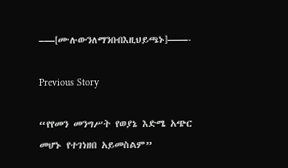–—[ሙሉውንለማንበብእዚህይጫኑ]——-

Previous Story

“የየመን መንግሥት የወያኔ እድሜ አጭር መሆኑ የተገነዘበ አይመስልም”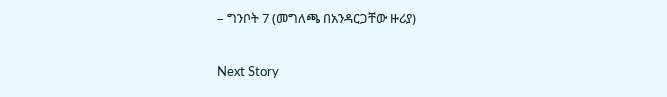– ግንቦት 7 (መግለጫ በአንዳርጋቸው ዙሪያ)

Next Story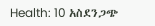Health: 10 አስደንጋጭ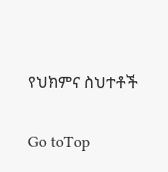የህክምና ስህተቶች

Go toTop